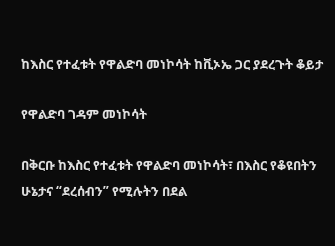ከእስር የተፈቱት የዋልድባ መነኮሳት ከቪኦኤ ጋር ያደረጉት ቆይታ

የዋልድባ ገዳም መነኮሳት

በቅርቡ ከእስር የተፈቱት የዋልድባ መነኮሳት፣ በእስር የቆዩበትን ሁኔታና “ደረሰብን” የሚሉትን በደል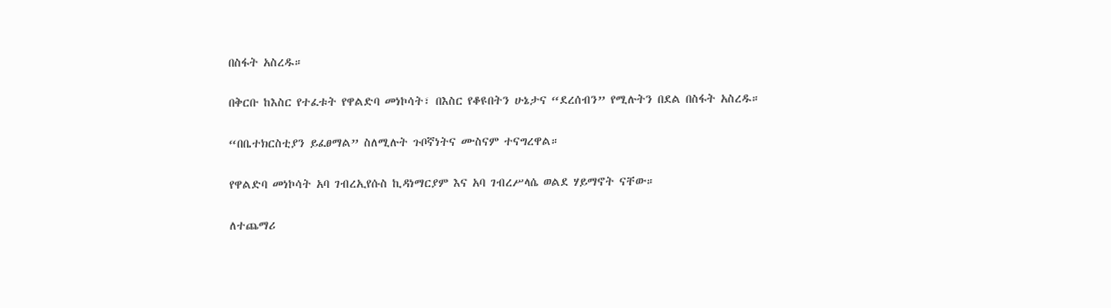በስፋት አስረዱ።

በቅርቡ ከእስር የተፈቱት የዋልድባ መነኮሳት፣ በእስር የቆዩበትን ሁኔታና “ደረሰብን” የሚሉትን በደል በስፋት አስረዱ።

“በቤተክርስቲያን ይፈፀማል” ስለሚሉት ጉቦኛነትና ሙስናም ተናግረዋል።

የዋልድባ መነኮሳት አባ ገብረኢየሱስ ኪዳነማርያም እና አባ ገብረሥላሴ ወልደ ሃይማኖት ናቸው።

ለተጨማሪ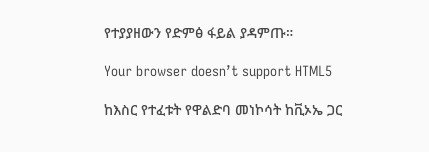የተያያዘውን የድምፅ ፋይል ያዳምጡ።

Your browser doesn’t support HTML5

ከእስር የተፈቱት የዋልድባ መነኮሳት ከቪኦኤ ጋር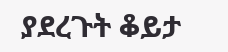ያደረጉት ቆይታ